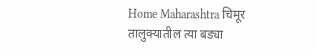Home Maharashtra चिमूर तालुक्यातील त्या बड्या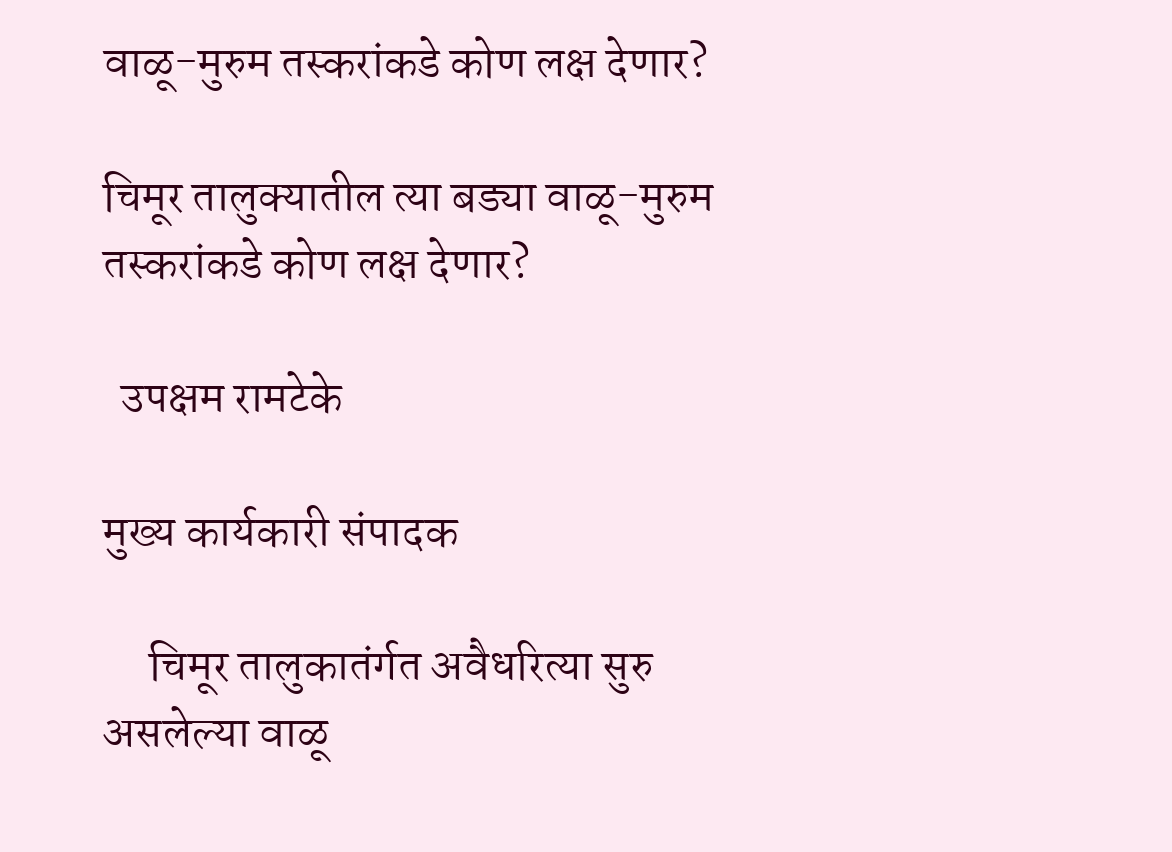वाळू-मुरुम तस्करांकडे कोण लक्ष देणार?

चिमूर तालुक्यातील त्या बड्या वाळू-मुरुम तस्करांकडे कोण लक्ष देणार?

  उपक्षम रामटेके

मुख्य कार्यकारी संपादक

     चिमूर तालुकातंर्गत अवैधरित्या सुरु असलेल्या वाळू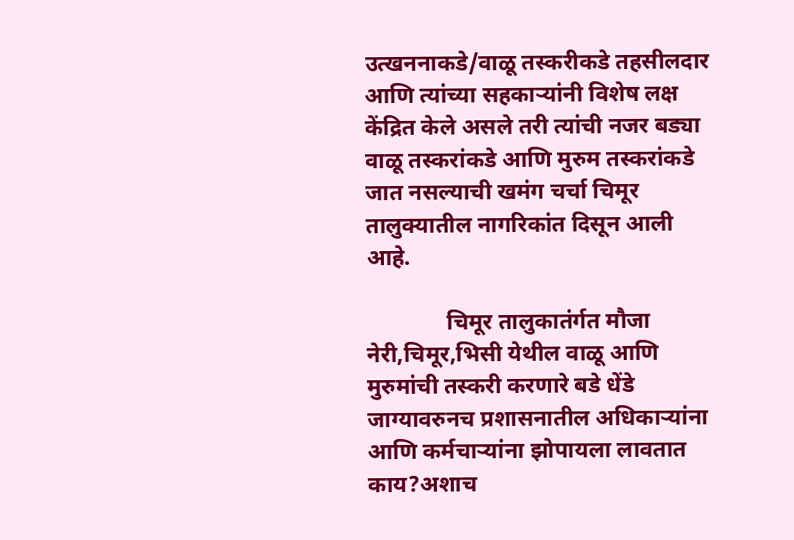उत्खननाकडे/वाळू तस्करीकडे तहसीलदार आणि त्यांच्या सहकाऱ्यांनी विशेष लक्ष केंद्रित केले असले तरी त्यांची नजर बड्या वाळू तस्करांकडे आणि मुरुम तस्करांकडे जात नसल्याची खमंग चर्चा चिमूर तालुक्यातील नागरिकांत दिसून आली आहे.

              चिमूर तालुकातंर्गत मौजा नेरी,चिमूर,भिसी येथील वाळू आणि मुरुमांची तस्करी करणारे बडे धेंडे जाग्यावरुनच प्रशासनातील अधिकाऱ्यांना आणि कर्मचाऱ्यांना झोपायला लावतात काय?अशाच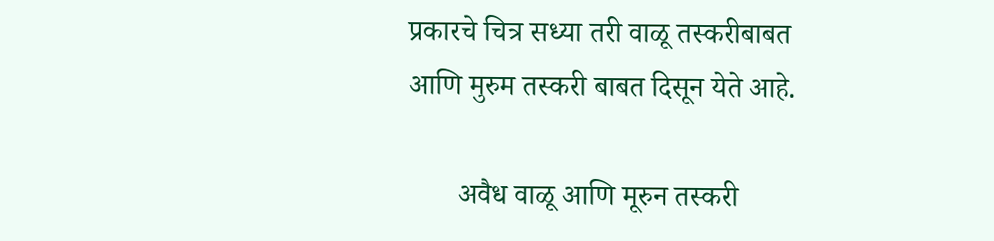प्रकारचे चित्र सध्या तरी वाळू तस्करीबाबत आणि मुरुम तस्करी बाबत दिसून येते आहे.

       अवैध वाळू आणि मूरुन तस्करी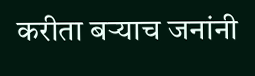करीता बऱ्याच जनांनी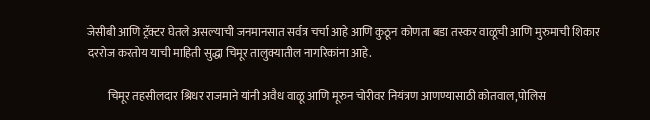जेसीबी आणि ट्रॅक्टर घेतले असल्याची जनमानसात सर्वत्र चर्चा आहे आणि कुठून कोणता बडा तस्कर वाळूची आणि मुरुमाची शिकार दररोज करतोय याची माहिती सुद्धा चिमूर तालुक्यातील नागरिकांना आहे.

         चिमूर तहसीलदार श्रिधर राजमाने यांनी अवैध वाळू आणि मूरुन चोरीवर नियंत्रण आणण्यासाठी कोतवाल,पोलिस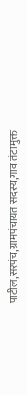पाटील,सरपंच,ग्रामपंचायत सदस्य,गाव तंटामुक्त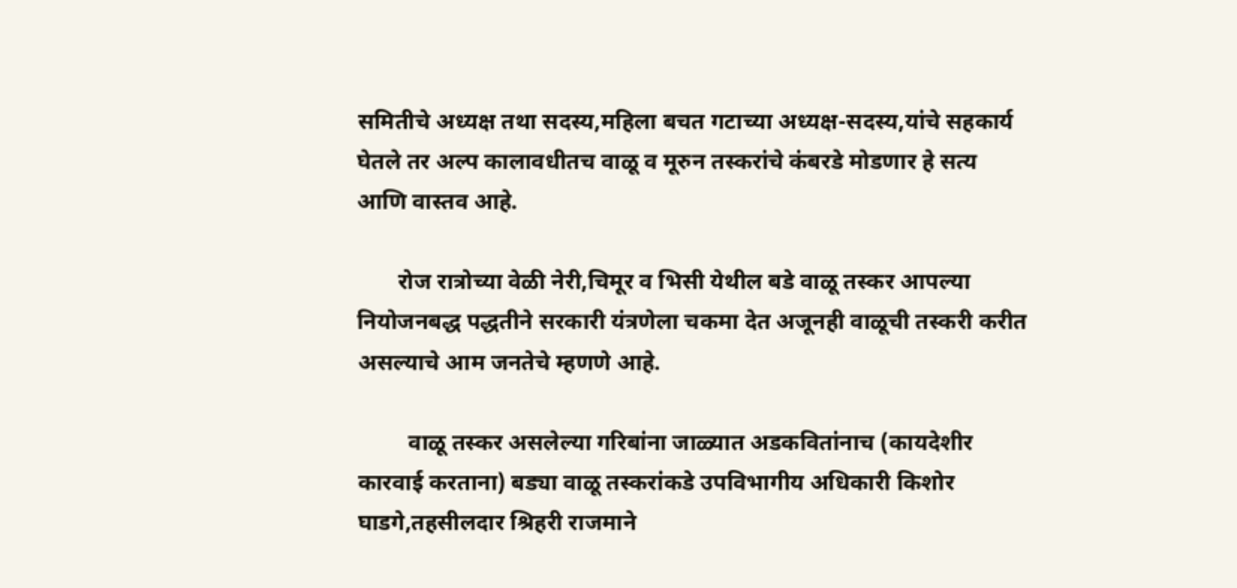समितीचे अध्यक्ष तथा सदस्य,महिला बचत गटाच्या अध्यक्ष-सदस्य,यांचे सहकार्य घेतले तर अल्प कालावधीतच वाळू व मूरुन तस्करांचे कंबरडे मोडणार हे सत्य आणि वास्तव आहे.

       रोज रात्रोच्या वेळी नेरी,चिमूर व भिसी येथील बडे वाळू तस्कर आपल्या नियोजनबद्ध पद्धतीने सरकारी यंत्रणेला चकमा देत अजूनही वाळूची तस्करी करीत असल्याचे आम जनतेचे म्हणणे आहे.

         वाळू तस्कर असलेल्या गरिबांना जाळ्यात अडकवितांनाच (कायदेशीर कारवाई करताना) बड्या वाळू तस्करांकडे उपविभागीय अधिकारी किशोर घाडगे,तहसीलदार श्रिहरी राजमाने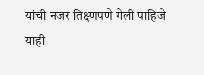यांची नजर तिक्ष्णपणे गेली पाहिजे याही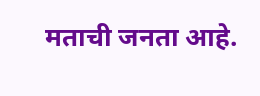मताची जनता आहे.